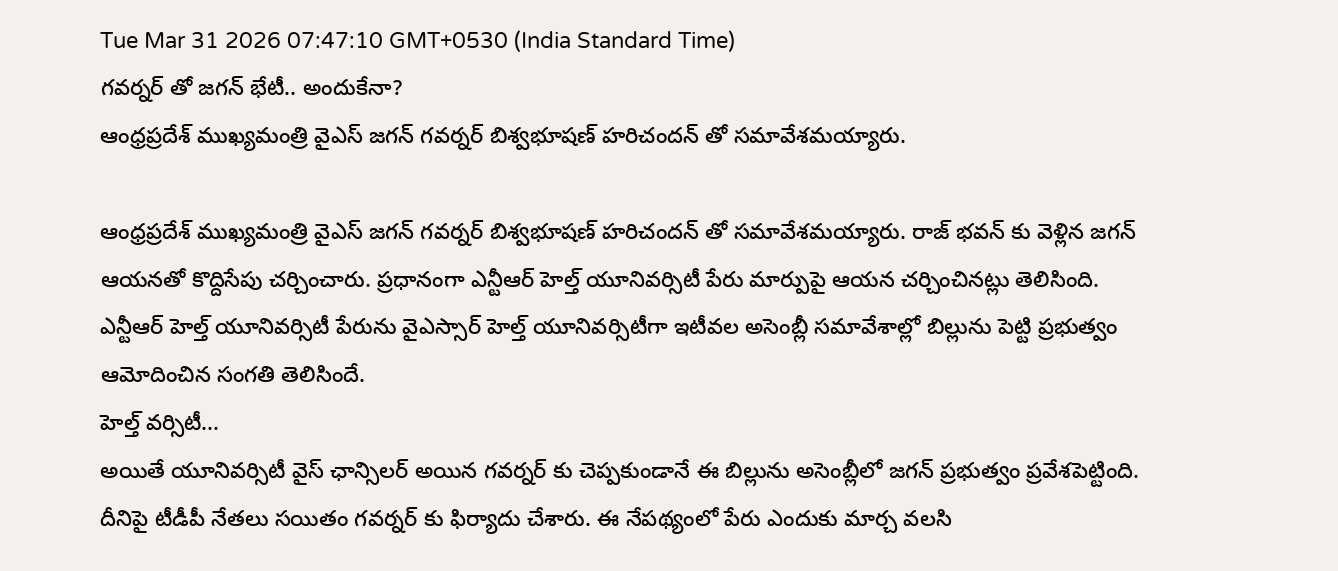Tue Mar 31 2026 07:47:10 GMT+0530 (India Standard Time)
గవర్నర్ తో జగన్ భేటీ.. అందుకేనా?
ఆంధ్రప్రదేశ్ ముఖ్యమంత్రి వైఎస్ జగన్ గవర్నర్ బిశ్వభూషణ్ హరిచందన్ తో సమావేశమయ్యారు.

ఆంధ్రప్రదేశ్ ముఖ్యమంత్రి వైఎస్ జగన్ గవర్నర్ బిశ్వభూషణ్ హరిచందన్ తో సమావేశమయ్యారు. రాజ్ భవన్ కు వెళ్లిన జగన్ ఆయనతో కొద్దిసేపు చర్చించారు. ప్రధానంగా ఎన్టీఆర్ హెల్త్ యూనివర్సిటీ పేరు మార్పుపై ఆయన చర్చించినట్లు తెలిసింది. ఎన్టీఆర్ హెల్త్ యూనివర్సిటీ పేరును వైఎస్సార్ హెల్త్ యూనివర్సిటీగా ఇటీవల అసెంబ్లీ సమావేశాల్లో బిల్లును పెట్టి ప్రభుత్వం ఆమోదించిన సంగతి తెలిసిందే.
హెల్త్ వర్సిటీ...
అయితే యూనివర్సిటీ వైస్ ఛాన్సిలర్ అయిన గవర్నర్ కు చెప్పకుండానే ఈ బిల్లును అసెంబ్లీలో జగన్ ప్రభుత్వం ప్రవేశపెట్టింది. దీనిపై టీడీపీ నేతలు సయితం గవర్నర్ కు ఫిర్యాదు చేశారు. ఈ నేపథ్యంలో పేరు ఎందుకు మార్చ వలసి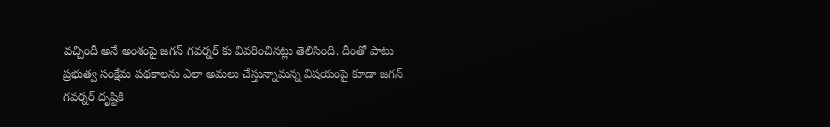వచ్చిందీ అనే అంశంపై జగన్ గవర్నర్ కు వివరించినట్లు తెలిసింది. దీంతో పాటు ప్రభుత్వ సంక్షేమ పథకాలను ఎలా అమలు చేస్తున్నామన్న విషయంపై కూడా జగన్ గవర్నర్ దృష్టికి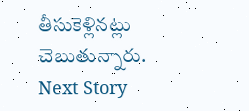తీసుకెళ్లినట్లు చెబుతున్నారు.
Next Story